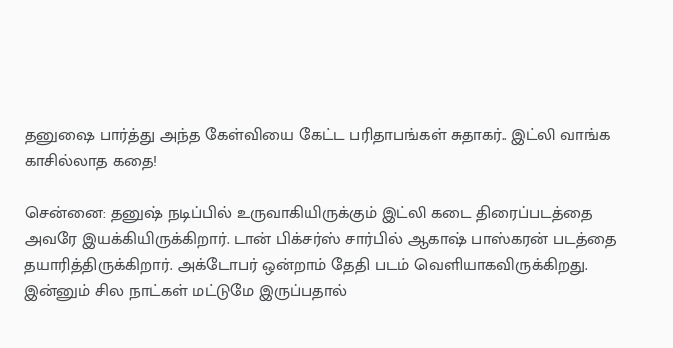தனுஷை பார்த்து அந்த கேள்வியை கேட்ட பரிதாபங்கள் சுதாகர்.. இட்லி வாங்க காசில்லாத கதை!

சென்னை: தனுஷ் நடிப்பில் உருவாகியிருக்கும் இட்லி கடை திரைப்படத்தை அவரே இயக்கியிருக்கிறார். டான் பிக்சர்ஸ் சார்பில் ஆகாஷ் பாஸ்கரன் படத்தை தயாரித்திருக்கிறார். அக்டோபர் ஒன்றாம் தேதி படம் வெளியாகவிருக்கிறது. இன்னும் சில நாட்கள் மட்டுமே இருப்பதால்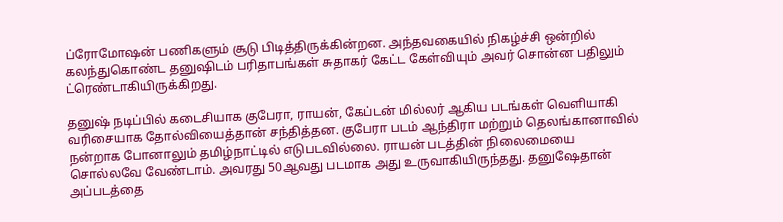ப்ரோமோஷன் பணிகளும் சூடு பிடித்திருக்கின்றன. அந்தவகையில் நிகழ்ச்சி ஒன்றில் கலந்துகொண்ட தனுஷிடம் பரிதாபங்கள் சுதாகர் கேட்ட கேள்வியும் அவர் சொன்ன பதிலும் ட்ரெண்டாகியிருக்கிறது.

தனுஷ் நடிப்பில் கடைசியாக குபேரா, ராயன், கேப்டன் மில்லர் ஆகிய படங்கள் வெளியாகி வரிசையாக தோல்வியைத்தான் சந்தித்தன. குபேரா படம் ஆந்திரா மற்றும் தெலங்கானாவில் நன்றாக போனாலும் தமிழ்நாட்டில் எடுபடவில்லை. ராயன் படத்தின் நிலைமையை சொல்லவே வேண்டாம். அவரது 50ஆவது படமாக அது உருவாகியிருந்தது. தனுஷேதான் அப்படத்தை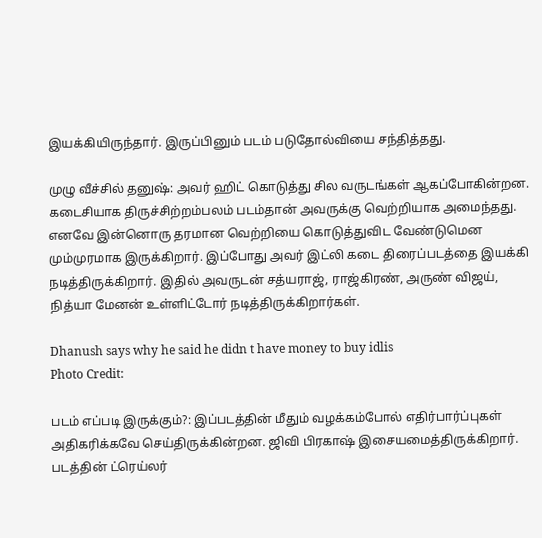இயக்கியிருந்தார். இருப்பினும் படம் படுதோல்வியை சந்தித்தது.

முழு வீச்சில் தனுஷ்: அவர் ஹிட் கொடுத்து சில வருடங்கள் ஆகப்போகின்றன. கடைசியாக திருச்சிற்றம்பலம் படம்தான் அவருக்கு வெற்றியாக அமைந்தது. எனவே இன்னொரு தரமான வெற்றியை கொடுத்துவிட வேண்டுமென மும்முரமாக இருக்கிறார். இப்போது அவர் இட்லி கடை திரைப்படத்தை இயக்கி நடித்திருக்கிறார். இதில் அவருடன் சத்யராஜ், ராஜ்கிரண், அருண் விஜய், நித்யா மேனன் உள்ளிட்டோர் நடித்திருக்கிறார்கள்.

Dhanush says why he said he didn t have money to buy idlis
Photo Credit:

படம் எப்படி இருக்கும்?: இப்படத்தின் மீதும் வழக்கம்போல் எதிர்பார்ப்புகள் அதிகரிக்கவே செய்திருக்கின்றன. ஜிவி பிரகாஷ் இசையமைத்திருக்கிறார். படத்தின் ட்ரெய்லர்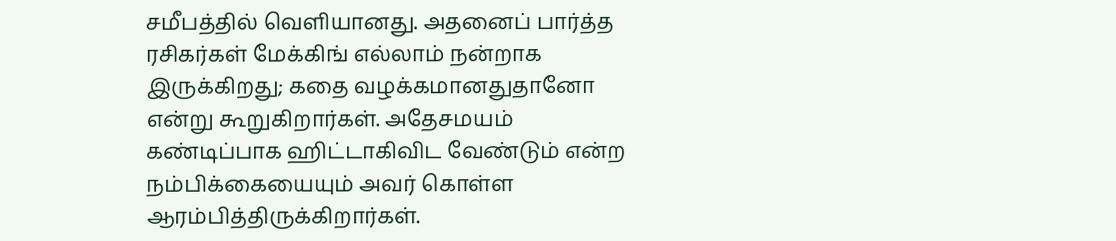சமீபத்தில் வெளியானது. அதனைப் பார்த்த ரசிகர்கள் மேக்கிங் எல்லாம் நன்றாக இருக்கிறது; கதை வழக்கமானதுதானோ என்று கூறுகிறார்கள். அதேசமயம் கண்டிப்பாக ஹிட்டாகிவிட வேண்டும் என்ற நம்பிக்கையையும் அவர் கொள்ள ஆரம்பித்திருக்கிறார்கள்.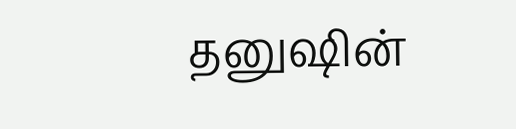தனுஷின்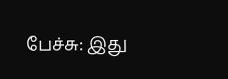பேச்சு: இது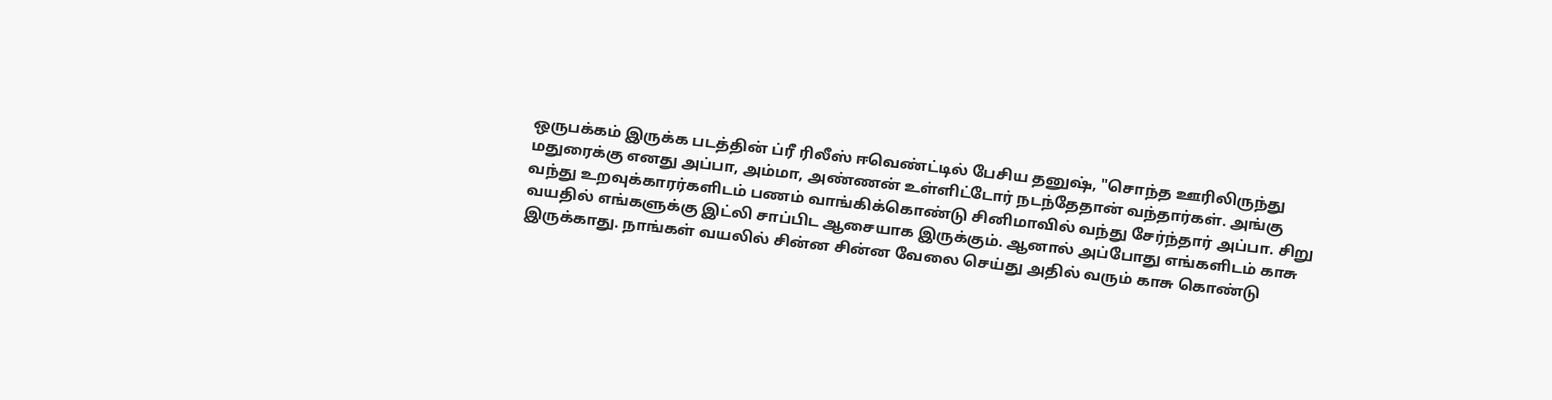ஒருபக்கம் இருக்க படத்தின் ப்ரீ ரிலீஸ் ஈவெண்ட்டில் பேசிய தனுஷ், "சொந்த ஊரிலிருந்து மதுரைக்கு எனது அப்பா, அம்மா, அண்ணன் உள்ளிட்டோர் நடந்தேதான் வந்தார்கள். அங்கு வந்து உறவுக்காரர்களிடம் பணம் வாங்கிக்கொண்டு சினிமாவில் வந்து சேர்ந்தார் அப்பா. சிறு வயதில் எங்களுக்கு இட்லி சாப்பிட ஆசையாக இருக்கும். ஆனால் அப்போது எங்களிடம் காசு இருக்காது. நாங்கள் வயலில் சின்ன சின்ன வேலை செய்து அதில் வரும் காசு கொண்டு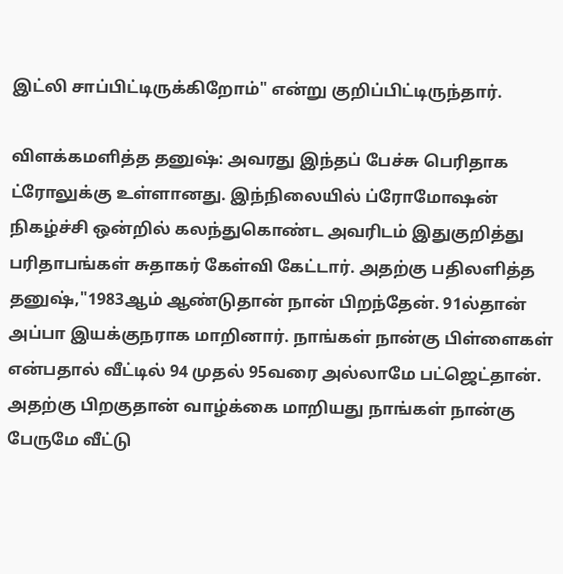இட்லி சாப்பிட்டிருக்கிறோம்" என்று குறிப்பிட்டிருந்தார்.

விளக்கமளித்த தனுஷ்: அவரது இந்தப் பேச்சு பெரிதாக ட்ரோலுக்கு உள்ளானது. இந்நிலையில் ப்ரோமோஷன் நிகழ்ச்சி ஒன்றில் கலந்துகொண்ட அவரிடம் இதுகுறித்து பரிதாபங்கள் சுதாகர் கேள்வி கேட்டார். அதற்கு பதிலளித்த தனுஷ்,"1983ஆம் ஆண்டுதான் நான் பிறந்தேன். 91ல்தான் அப்பா இயக்குநராக மாறினார். நாங்கள் நான்கு பிள்ளைகள் என்பதால் வீட்டில் 94 முதல் 95வரை அல்லாமே பட்ஜெட்தான். அதற்கு பிறகுதான் வாழ்க்கை மாறியது நாங்கள் நான்கு பேருமே வீட்டு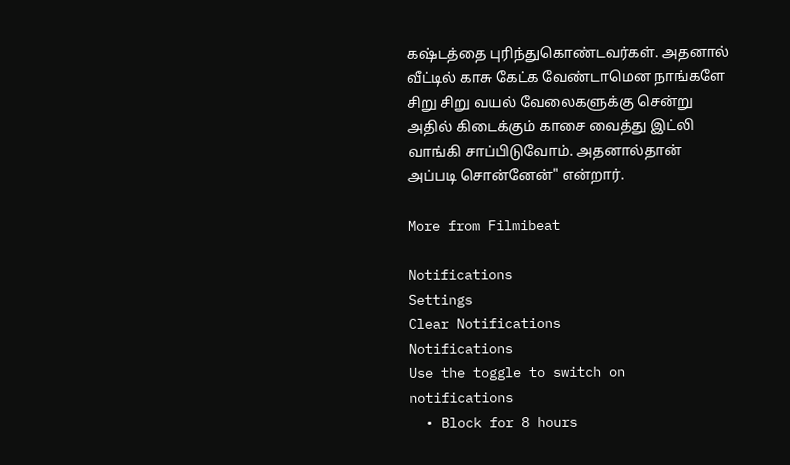கஷ்டத்தை புரிந்துகொண்டவர்கள். அதனால் வீட்டில் காசு கேட்க வேண்டாமென நாங்களே சிறு சிறு வயல் வேலைகளுக்கு சென்று அதில் கிடைக்கும் காசை வைத்து இட்லி வாங்கி சாப்பிடுவோம். அதனால்தான் அப்படி சொன்னேன்" என்றார்.

More from Filmibeat

Notifications
Settings
Clear Notifications
Notifications
Use the toggle to switch on notifications
  • Block for 8 hours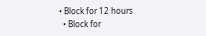• Block for 12 hours
  • Block for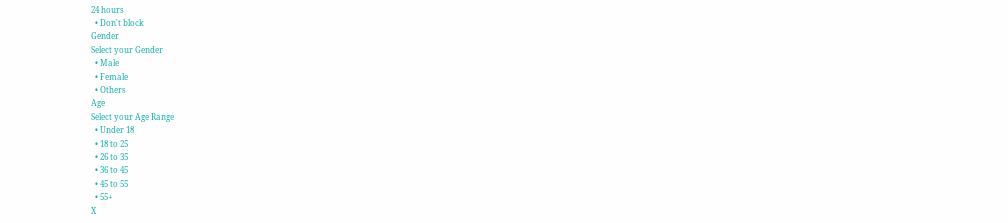24 hours
  • Don't block
Gender
Select your Gender
  • Male
  • Female
  • Others
Age
Select your Age Range
  • Under 18
  • 18 to 25
  • 26 to 35
  • 36 to 45
  • 45 to 55
  • 55+
X